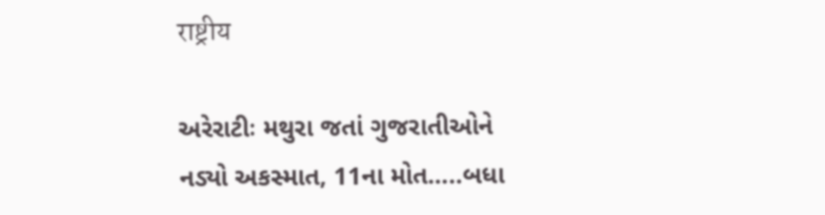राष्ट्रीय

અરેરાટીઃ મથુરા જતાં ગુજરાતીઓને નડ્યો અકસ્માત, 11ના મોત…..બધા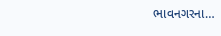ભાવનગરના…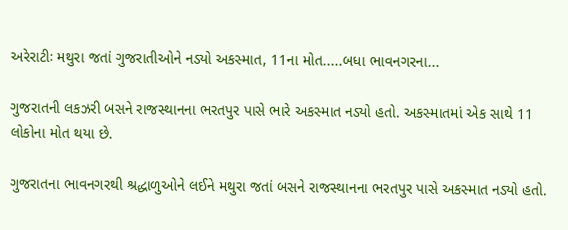અરેરાટીઃ મથુરા જતાં ગુજરાતીઓને નડ્યો અકસ્માત, 11ના મોત.....બધા ભાવનગરના...

ગુજરાતની લકઝરી બસને રાજસ્થાનના ભરતપુર પાસે ભારે અકસ્માત નડ્યો હતો. અકસ્માતમાં એક સાથે 11 લોકોના મોત થયા છે.

ગુજરાતના ભાવનગરથી શ્રદ્ધાળુઓને લઈને મથુરા જતાં બસને રાજસ્થાનના ભરતપુર પાસે અકસ્માત નડ્યો હતો.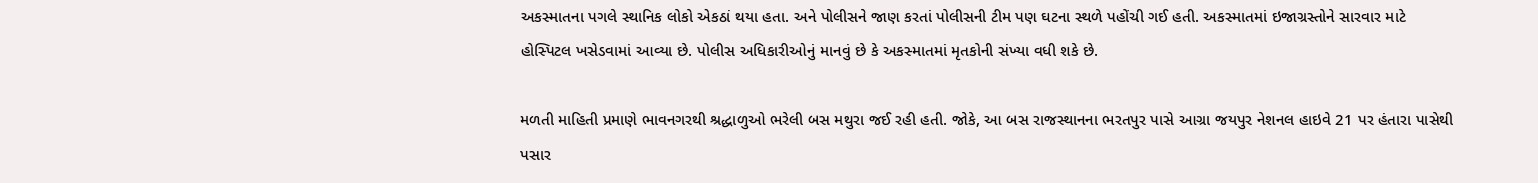અકસ્માતના પગલે સ્થાનિક લોકો એકઠાં થયા હતા. અને પોલીસને જાણ કરતાં પોલીસની ટીમ પણ ઘટના સ્થળે પહોંચી ગઈ હતી. અકસ્માતમાં ઇજાગ્રસ્તોને સારવાર માટે હોસ્પિટલ ખસેડવામાં આવ્યા છે. પોલીસ અધિકારીઓનું માનવું છે કે અકસ્માતમાં મૃતકોની સંખ્યા વધી શકે છે.

મળતી માહિતી પ્રમાણે ભાવનગરથી શ્રદ્ધાળુઓ ભરેલી બસ મથુરા જઈ રહી હતી. જોકે, આ બસ રાજસ્થાનના ભરતપુર પાસે આગ્રા જયપુર નેશનલ હાઇવે 21 પર હંતારા પાસેથી પસાર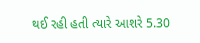થઈ રહી હતી ત્યારે આશરે 5.30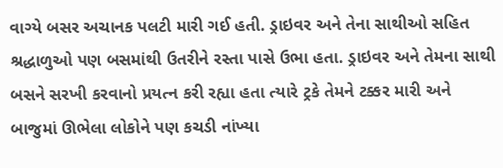વાગ્યે બસર અચાનક પલટી મારી ગઈ હતી. ડ્રાઇવર અને તેના સાથીઓ સહિત શ્રદ્ધાળુઓ પણ બસમાંથી ઉતરીને રસ્તા પાસે ઉભા હતા. ડ્રાઇવર અને તેમના સાથી બસને સરખી કરવાનો પ્રયત્ન કરી રહ્યા હતા ત્યારે ટ્રકે તેમને ટક્કર મારી અને બાજુમાં ઊભેલા લોકોને પણ કચડી નાંખ્યા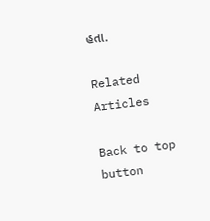હતા.

Related Articles

Back to top button